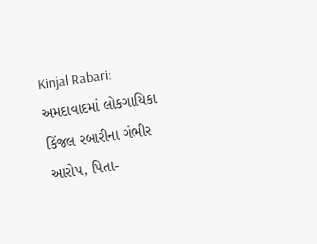Kinjal Rabari: અમદાવાદમાં લોકગાયિકા કિંજલ રબારીના ગંભીર આરોપ, પિતા-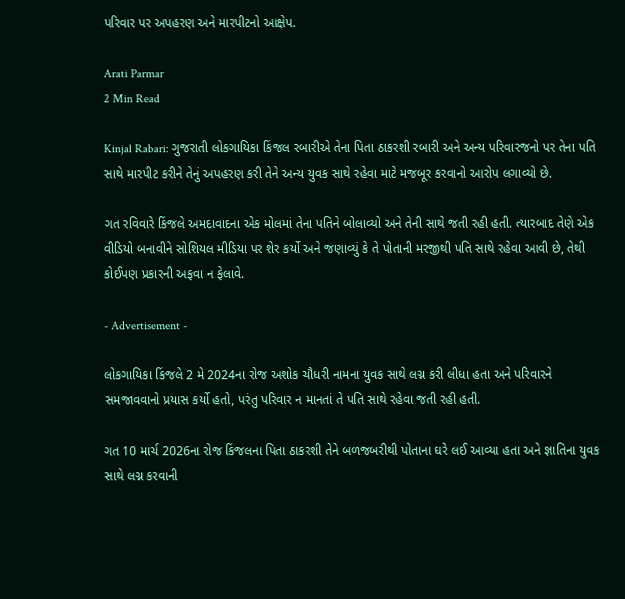પરિવાર પર અપહરણ અને મારપીટનો આક્ષેપ.

Arati Parmar
2 Min Read

Kinjal Rabari: ગુજરાતી લોકગાયિકા કિંજલ રબારીએ તેના પિતા ઠાકરશી રબારી અને અન્ય પરિવારજનો પર તેના પતિ સાથે મારપીટ કરીને તેનું અપહરણ કરી તેને અન્ય યુવક સાથે રહેવા માટે મજબૂર કરવાનો આરોપ લગાવ્યો છે.

ગત રવિવારે કિંજલે અમદાવાદના એક મોલમાં તેના પતિને બોલાવ્યો અને તેની સાથે જતી રહી હતી. ત્યારબાદ તેણે એક વીડિયો બનાવીને સોશિયલ મીડિયા પર શેર કર્યો અને જણાવ્યું કે તે પોતાની મરજીથી પતિ સાથે રહેવા આવી છે, તેથી કોઈપણ પ્રકારની અફવા ન ફેલાવે.

- Advertisement -

લોકગાયિકા કિંજલે 2 મે 2024ના રોજ અશોક ચૌધરી નામના યુવક સાથે લગ્ન કરી લીધા હતા અને પરિવારને સમજાવવાનો પ્રયાસ કર્યો હતો, પરંતુ પરિવાર ન માનતાં તે પતિ સાથે રહેવા જતી રહી હતી.

ગત 10 માર્ચ 2026ના રોજ કિંજલના પિતા ઠાકરશી તેને બળજબરીથી પોતાના ઘરે લઈ આવ્યા હતા અને જ્ઞાતિના યુવક સાથે લગ્ન કરવાની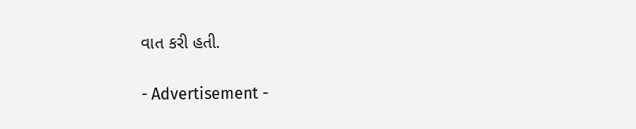વાત કરી હતી.

- Advertisement -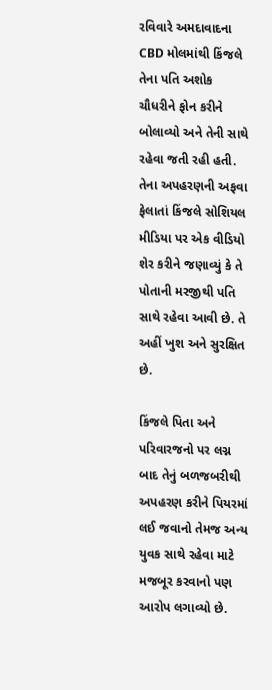રવિવારે અમદાવાદના CBD મોલમાંથી કિંજલે તેના પતિ અશોક ચૌધરીને ફોન કરીને બોલાવ્યો અને તેની સાથે રહેવા જતી રહી હતી. તેના અપહરણની અફવા ફેલાતાં કિંજલે સોશિયલ મીડિયા પર એક વીડિયો શેર કરીને જણાવ્યું કે તે પોતાની મરજીથી પતિ સાથે રહેવા આવી છે. તે અહીં ખુશ અને સુરક્ષિત છે.

કિંજલે પિતા અને પરિવારજનો પર લગ્ન બાદ તેનું બળજબરીથી અપહરણ કરીને પિયરમાં લઈ જવાનો તેમજ અન્ય યુવક સાથે રહેવા માટે મજબૂર કરવાનો પણ આરોપ લગાવ્યો છે.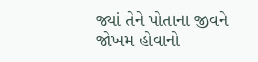જ્યાં તેને પોતાના જીવને જોખમ હોવાનો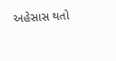અહેસાસ થતો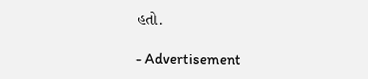હતો.

- Advertisement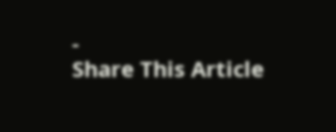-
Share This Article